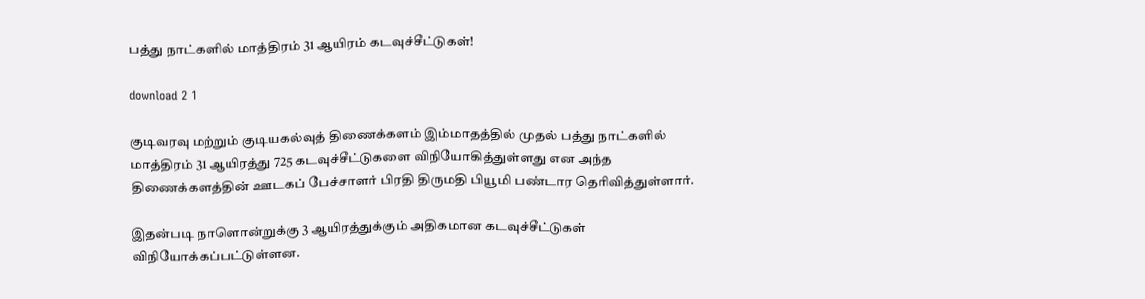பத்து நாட்களில் மாத்திரம் 31 ஆயிரம் கடவுச்சீட்டுகள்!

download 2 1

குடிவரவு மற்றும் குடியகல்வுத் திணைக்களம் இம்மாதத்தில் முதல் பத்து நாட்களில் மாத்திரம் 31 ஆயிரத்து 725 கடவுச்சீட்டுகளை விநியோகித்துள்ளது என அந்த திணைக்களத்தின் ஊடகப் பேச்சாளர் பிரதி திருமதி பியூமி பண்டார தெரிவித்துள்ளார்.

இதன்படி நாளொன்றுக்கு 3 ஆயிரத்துக்கும் அதிகமான கடவுச்சீட்டுகள் விநியோக்கப்பட்டுள்ளன.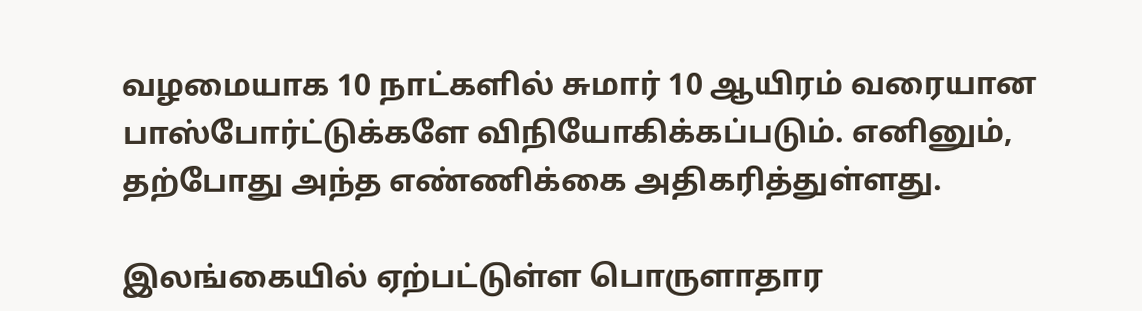வழமையாக 10 நாட்களில் சுமார் 10 ஆயிரம் வரையான பாஸ்போர்ட்டுக்களே விநியோகிக்கப்படும். எனினும், தற்போது அந்த எண்ணிக்கை அதிகரித்துள்ளது.

இலங்கையில் ஏற்பட்டுள்ள பொருளாதார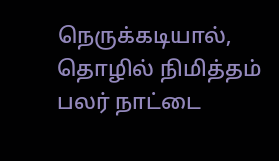நெருக்கடியால், தொழில் நிமித்தம் பலர் நாட்டை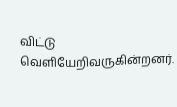விட்டு வெளியேறிவருகின்றனர்.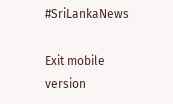#SriLankaNews

Exit mobile version